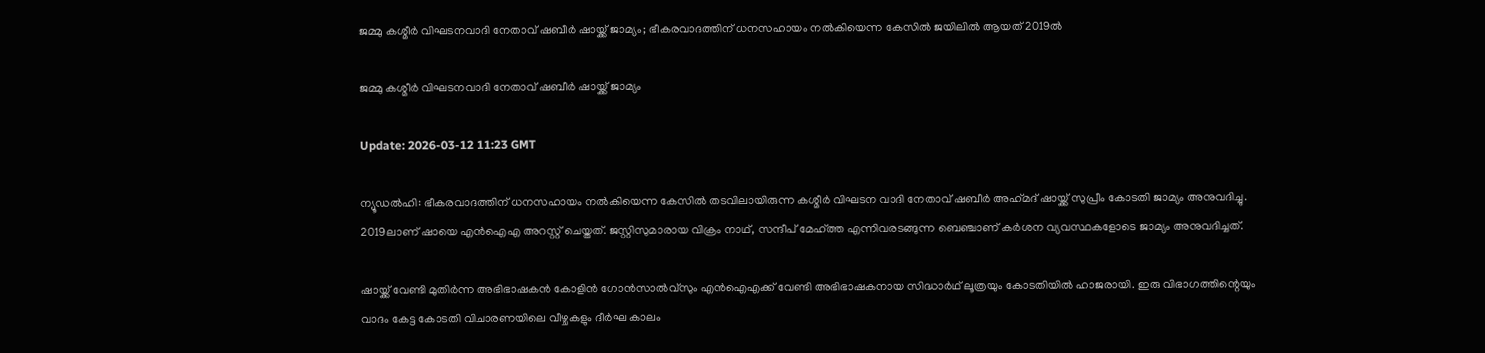ജമ്മു കശ്മീര്‍ വിഘടനവാദി നേതാവ് ഷബീര്‍ ഷായ്ക്ക് ജാമ്യം; ഭീകരവാദത്തിന് ധനസഹായം നല്‍കിയെന്ന കേസില്‍ ജയിലില്‍ ആയത് 2019ല്‍

ജമ്മു കശ്മീര്‍ വിഘടനവാദി നേതാവ് ഷബീര്‍ ഷായ്ക്ക് ജാമ്യം

Update: 2026-03-12 11:23 GMT

ന്യൂഡല്‍ഹി: ഭീകരവാദത്തിന് ധനസഹായം നല്‍കിയെന്ന കേസില്‍ തടവിലായിരുന്ന കശ്മീര്‍ വിഘടന വാദി നേതാവ് ഷബീര്‍ അഹ്‌മദ് ഷായ്ക്ക് സുപ്രീം കോടതി ജാമ്യം അനുവദിച്ചു. 2019ലാണ് ഷായെ എന്‍ഐഎ അറസ്റ്റ് ചെയ്തത്. ജസ്റ്റിസുമാരായ വിക്രം നാഥ്, സന്ദീപ് മേഹ്ത്ത എന്നിവരടങ്ങുന്ന ബെഞ്ചാണ് കര്‍ശന വ്യവസ്ഥകളോടെ ജാമ്യം അനുവദിച്ചത്.

ഷായ്ക്ക് വേണ്ടി മുതിര്‍ന്ന അഭിഭാഷകന്‍ കോളിന്‍ ഗോന്‍സാല്‍വ്‌സും എന്‍ഐഎക്ക് വേണ്ടി അഭിഭാഷകനായ സിദ്ധാര്‍ഥ് ലൂത്രയും കോടതിയില്‍ ഹാജരായി. ഇരു വിഭാഗത്തിന്റെയും വാദം കേട്ട കോടതി വിചാരണയിലെ വീഴ്ചകളും ദീര്‍ഘ കാലം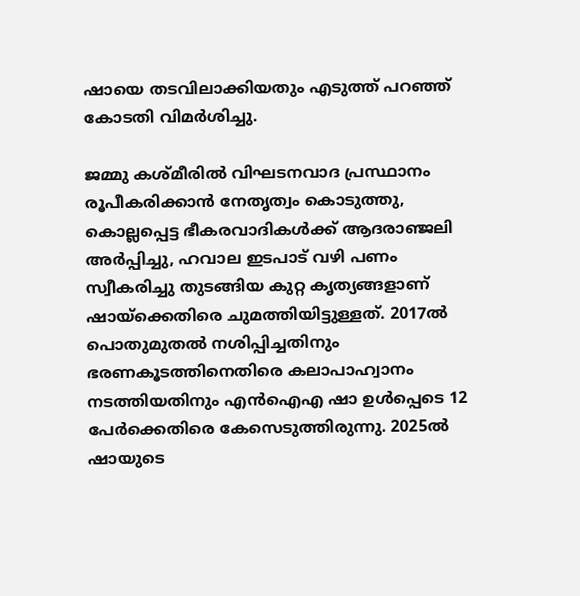ഷായെ തടവിലാക്കിയതും എടുത്ത് പറഞ്ഞ് കോടതി വിമര്‍ശിച്ചു.

ജമ്മു കശ്മീരില്‍ വിഘടനവാദ പ്രസ്ഥാനം രൂപീകരിക്കാന്‍ നേതൃത്വം കൊടുത്തു, കൊല്ലപ്പെട്ട ഭീകരവാദികള്‍ക്ക് ആദരാഞ്ജലി അര്‍പ്പിച്ചു, ഹവാല ഇടപാട് വഴി പണം സ്വീകരിച്ചു തുടങ്ങിയ കുറ്റ കൃത്യങ്ങളാണ് ഷായ്‌ക്കെതിരെ ചുമത്തിയിട്ടുള്ളത്. 2017ല്‍ പൊതുമുതല്‍ നശിപ്പിച്ചതിനും ഭരണകൂടത്തിനെതിരെ കലാപാഹ്വാനം നടത്തിയതിനും എന്‍ഐഎ ഷാ ഉള്‍പ്പെടെ 12 പേര്‍ക്കെതിരെ കേസെടുത്തിരുന്നു. 2025ല്‍ ഷായുടെ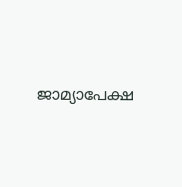ജാമ്യാപേക്ഷ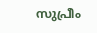സുപ്രീം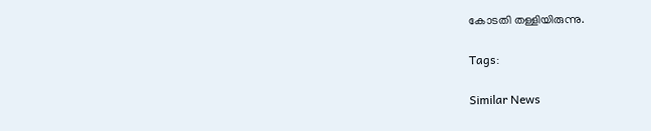കോടതി തള്ളിയിരുന്നു.

Tags:

Similar News